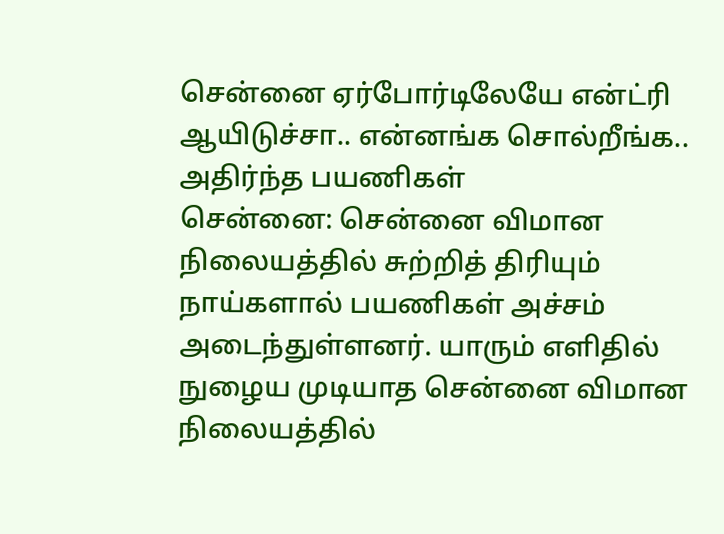சென்னை ஏர்போர்டிலேயே என்ட்ரி ஆயிடுச்சா.. என்னங்க சொல்றீங்க.. அதிர்ந்த பயணிகள்
சென்னை: சென்னை விமான நிலையத்தில் சுற்றித் திரியும் நாய்களால் பயணிகள் அச்சம் அடைந்துள்ளனர். யாரும் எளிதில் நுழைய முடியாத சென்னை விமான நிலையத்தில்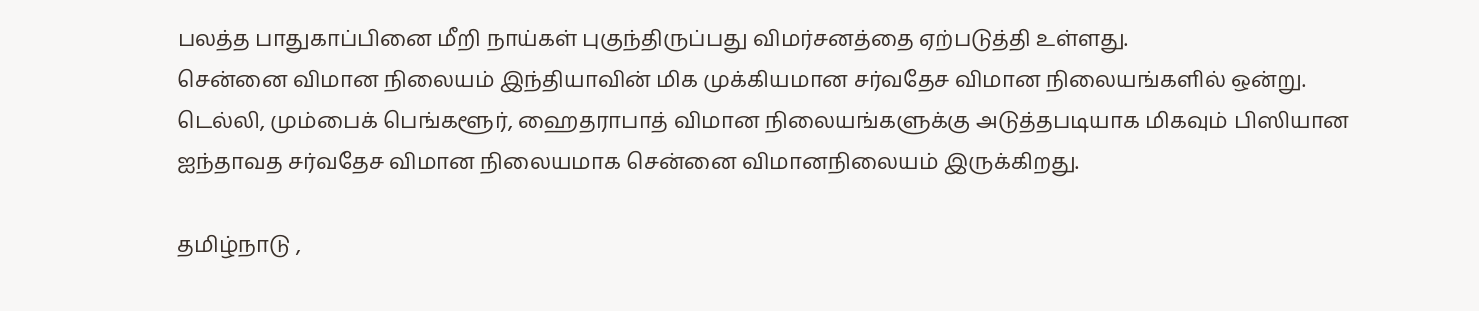பலத்த பாதுகாப்பினை மீறி நாய்கள் புகுந்திருப்பது விமர்சனத்தை ஏற்படுத்தி உள்ளது.
சென்னை விமான நிலையம் இந்தியாவின் மிக முக்கியமான சர்வதேச விமான நிலையங்களில் ஒன்று. டெல்லி, மும்பைக் பெங்களூர், ஹைதராபாத் விமான நிலையங்களுக்கு அடுத்தபடியாக மிகவும் பிஸியான ஐந்தாவத சர்வதேச விமான நிலையமாக சென்னை விமானநிலையம் இருக்கிறது.

தமிழ்நாடு ,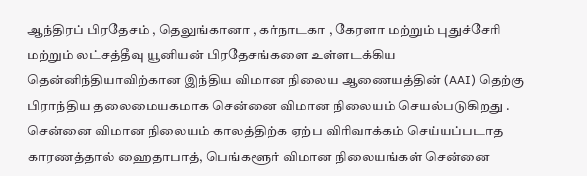ஆந்திரப் பிரதேசம் , தெலுங்கானா , கர்நாடகா , கேரளா மற்றும் புதுச்சேரி மற்றும் லட்சத்தீவு யூனியன் பிரதேசங்களை உள்ளடக்கிய தென்னிந்தியாவிற்கான இந்திய விமான நிலைய ஆணையத்தின் (AAI) தெற்கு பிராந்திய தலைமையகமாக சென்னை விமான நிலையம் செயல்படுகிறது . சென்னை விமான நிலையம் காலத்திற்க ஏற்ப விரிவாக்கம் செய்யப்படாத காரணத்தால் ஹைதாபாத், பெங்களூர் விமான நிலையங்கள் சென்னை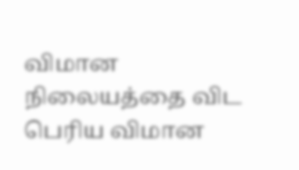விமான நிலையத்தை விட பெரிய விமான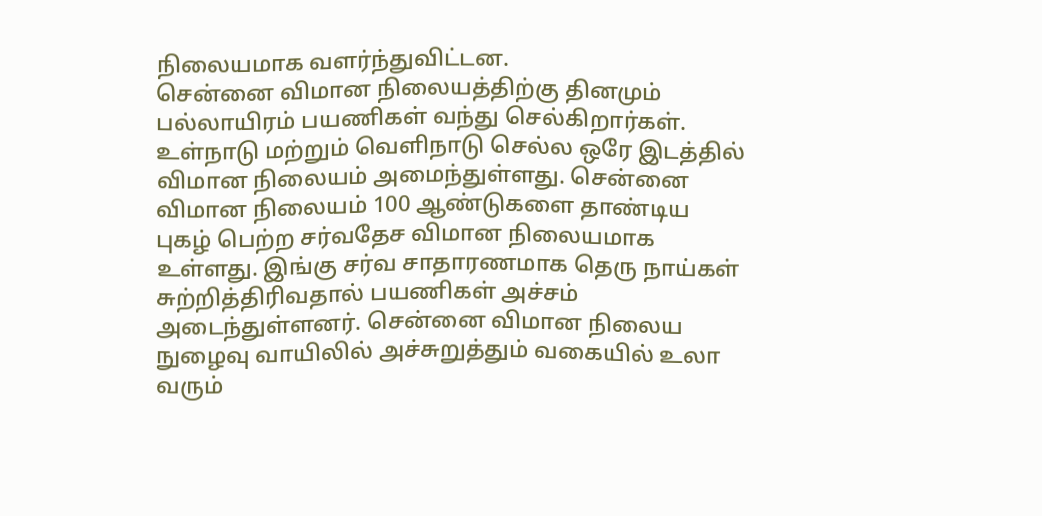நிலையமாக வளர்ந்துவிட்டன.
சென்னை விமான நிலையத்திற்கு தினமும் பல்லாயிரம் பயணிகள் வந்து செல்கிறார்கள். உள்நாடு மற்றும் வெளிநாடு செல்ல ஒரே இடத்தில் விமான நிலையம் அமைந்துள்ளது. சென்னை விமான நிலையம் 100 ஆண்டுகளை தாண்டிய புகழ் பெற்ற சர்வதேச விமான நிலையமாக உள்ளது. இங்கு சர்வ சாதாரணமாக தெரு நாய்கள் சுற்றித்திரிவதால் பயணிகள் அச்சம் அடைந்துள்ளனர். சென்னை விமான நிலைய நுழைவு வாயிலில் அச்சுறுத்தும் வகையில் உலா வரும்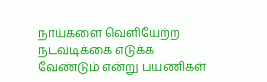நாய்களை வெளியேற்ற நடவடிக்கை எடுக்க வேண்டும் என்று பயணிகள்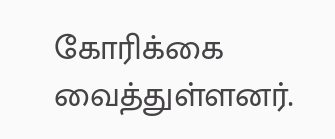கோரிக்கை வைத்துள்ளனர்.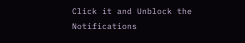Click it and Unblock the Notifications